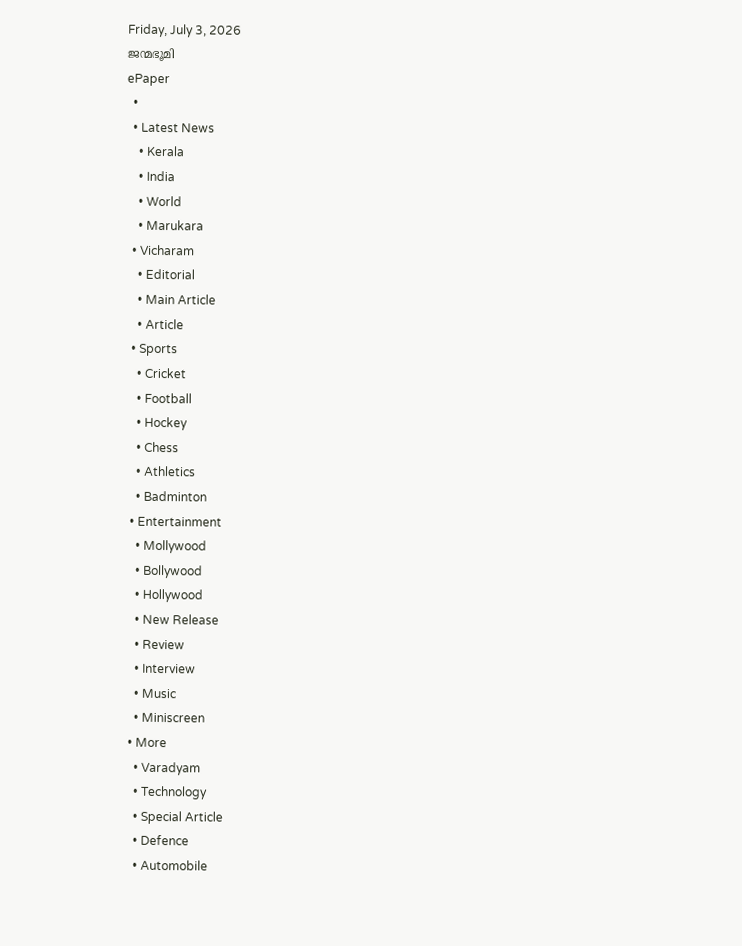Friday, July 3, 2026
ജന്മഭൂമി
ePaper
  •
  • Latest News
    • Kerala
    • India
    • World
    • Marukara
  • Vicharam
    • Editorial
    • Main Article
    • Article
  • Sports
    • Cricket
    • Football
    • Hockey
    • Chess
    • Athletics
    • Badminton
  • Entertainment
    • Mollywood
    • Bollywood
    • Hollywood
    • New Release
    • Review
    • Interview
    • Music
    • Miniscreen
  • More
    • Varadyam
    • Technology
    • Special Article
    • Defence
    • Automobile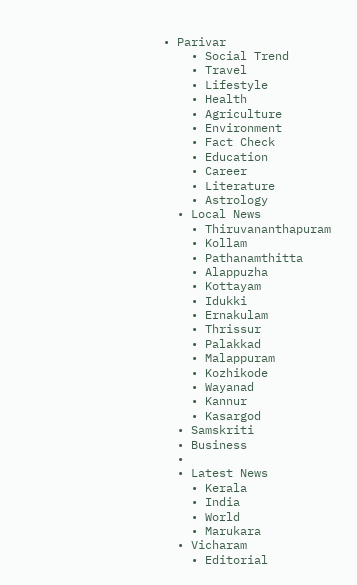• Parivar
    • Social Trend
    • Travel
    • Lifestyle
    • Health
    • Agriculture
    • Environment
    • Fact Check
    • Education
    • Career
    • Literature
    • Astrology
  • Local News
    • Thiruvananthapuram
    • Kollam
    • Pathanamthitta
    • Alappuzha
    • Kottayam
    • Idukki
    • Ernakulam
    • Thrissur
    • Palakkad
    • Malappuram
    • Kozhikode
    • Wayanad
    • Kannur
    • Kasargod
  • Samskriti
  • Business
  •
  • Latest News
    • Kerala
    • India
    • World
    • Marukara
  • Vicharam
    • Editorial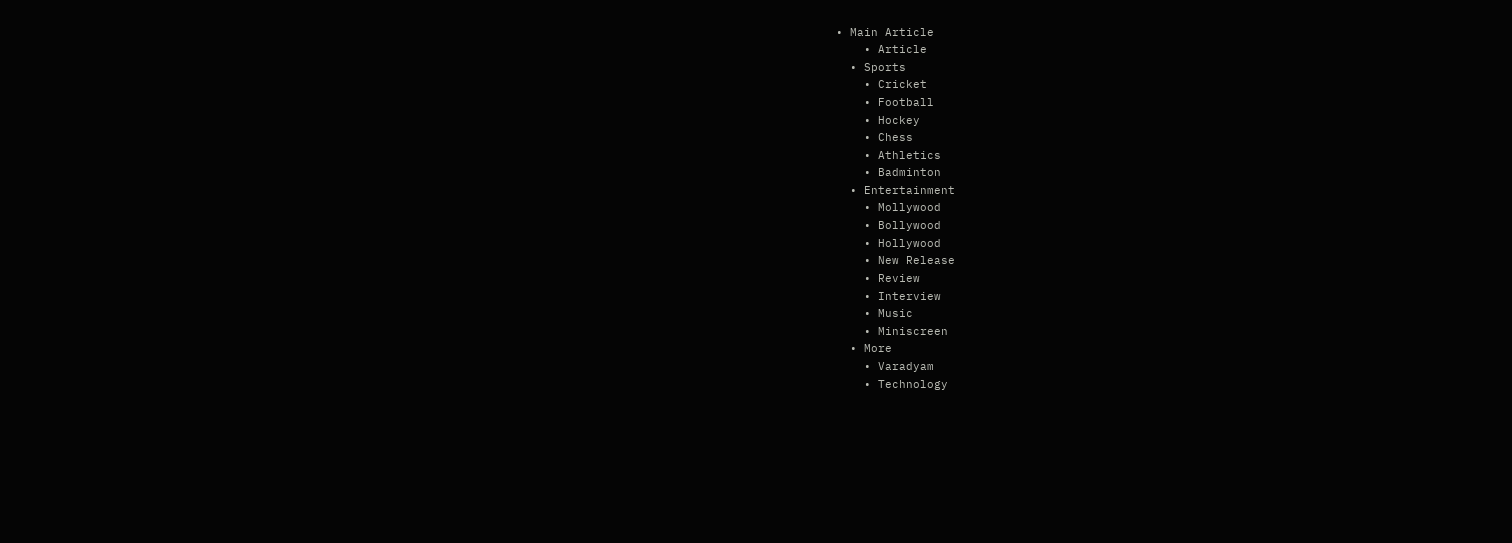• Main Article
    • Article
  • Sports
    • Cricket
    • Football
    • Hockey
    • Chess
    • Athletics
    • Badminton
  • Entertainment
    • Mollywood
    • Bollywood
    • Hollywood
    • New Release
    • Review
    • Interview
    • Music
    • Miniscreen
  • More
    • Varadyam
    • Technology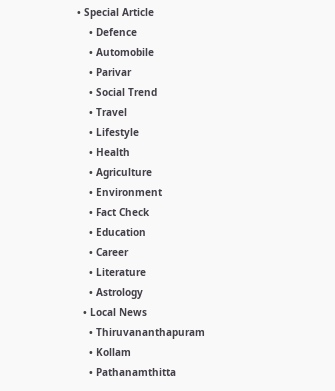• Special Article
    • Defence
    • Automobile
    • Parivar
    • Social Trend
    • Travel
    • Lifestyle
    • Health
    • Agriculture
    • Environment
    • Fact Check
    • Education
    • Career
    • Literature
    • Astrology
  • Local News
    • Thiruvananthapuram
    • Kollam
    • Pathanamthitta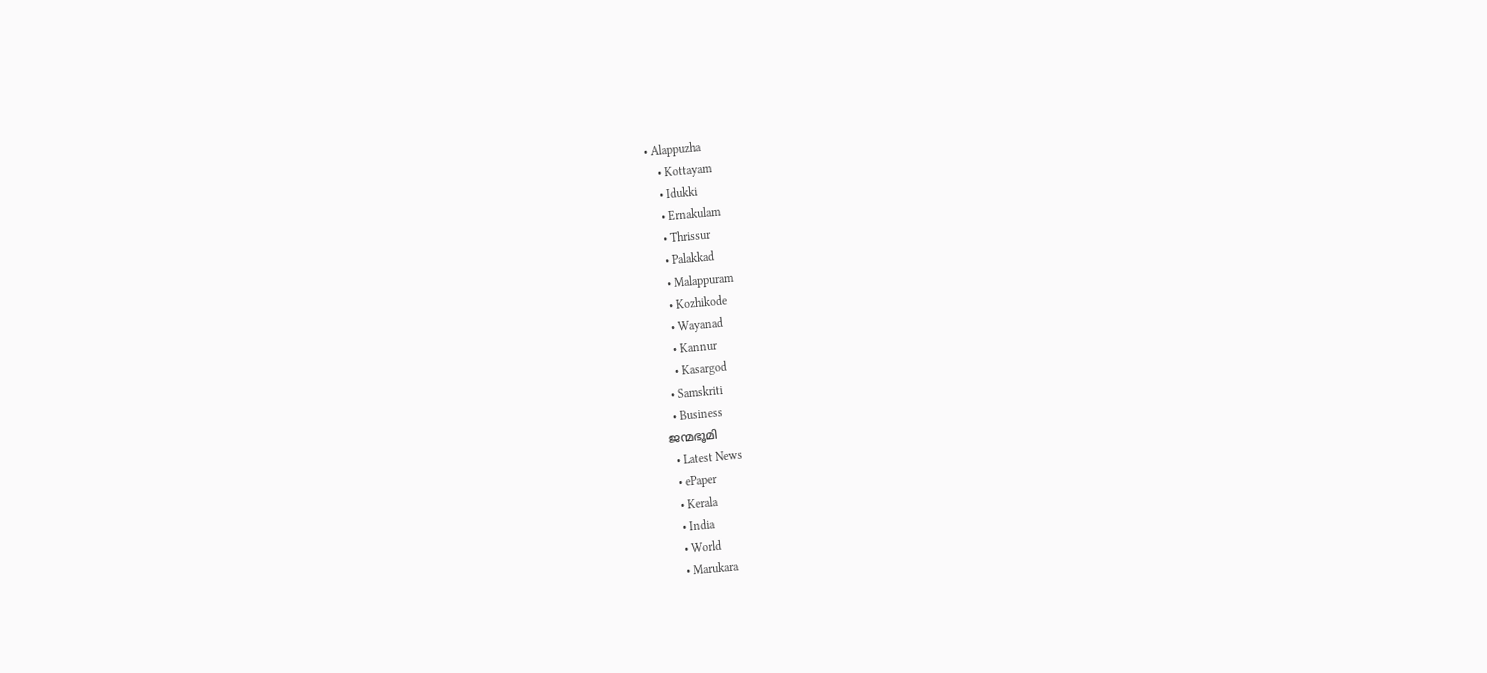• Alappuzha
    • Kottayam
    • Idukki
    • Ernakulam
    • Thrissur
    • Palakkad
    • Malappuram
    • Kozhikode
    • Wayanad
    • Kannur
    • Kasargod
  • Samskriti
  • Business
ജന്മഭൂമി
  • Latest News
  • ePaper
  • Kerala
  • India
  • World
  • Marukara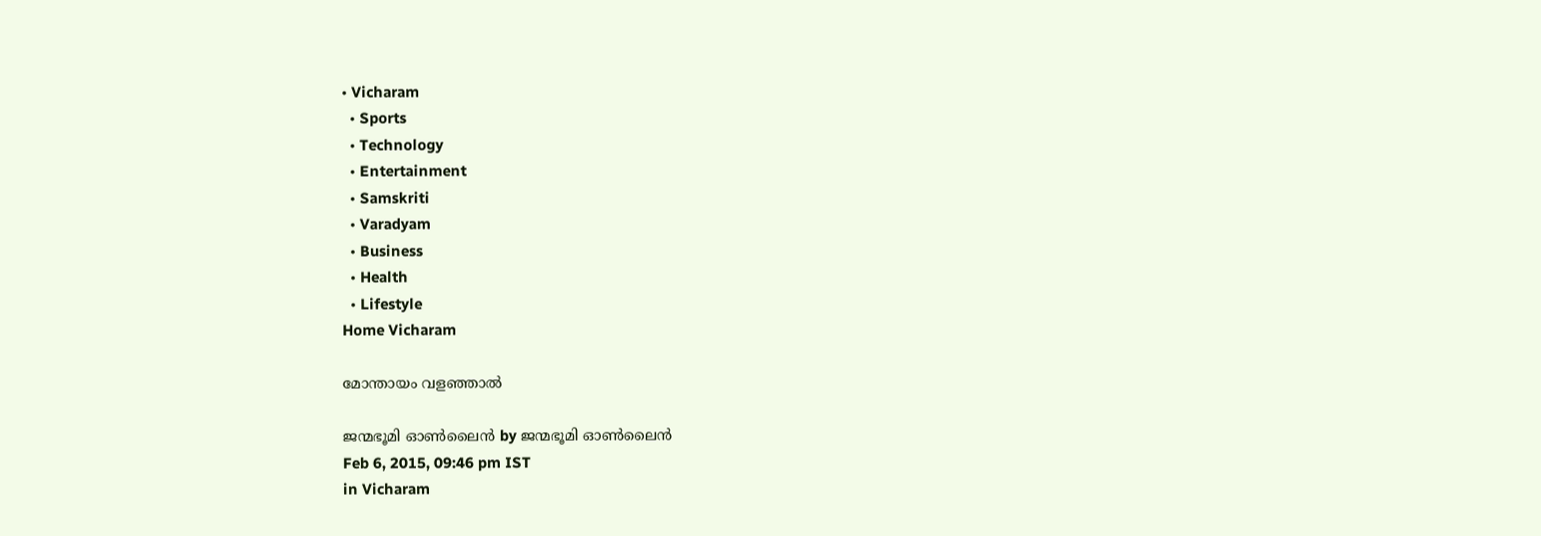• Vicharam
  • Sports
  • Technology
  • Entertainment
  • Samskriti
  • Varadyam
  • Business
  • Health
  • Lifestyle
Home Vicharam

മോന്തായം വളഞ്ഞാല്‍

ജന്മഭൂമി ഓണ്‍ലൈന്‍ by ജന്മഭൂമി ഓണ്‍ലൈന്‍
Feb 6, 2015, 09:46 pm IST
in Vicharam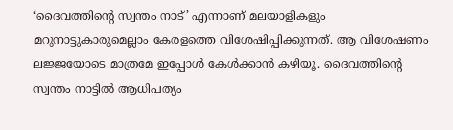‘ദൈവത്തിന്റെ സ്വന്തം നാട്’ എന്നാണ് മലയാളികളും മറുനാട്ടുകാരുമെല്ലാം കേരളത്തെ വിശേഷിപ്പിക്കുന്നത്. ആ വിശേഷണം ലജ്ജയോടെ മാത്രമേ ഇപ്പോള്‍ കേള്‍ക്കാന്‍ കഴിയൂ. ദൈവത്തിന്റെ സ്വന്തം നാട്ടില്‍ ആധിപത്യം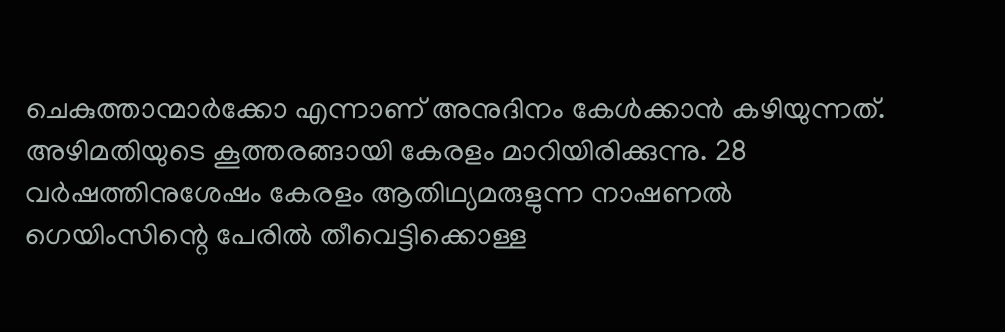ചെകുത്താന്മാര്‍ക്കോ എന്നാണ് അനുദിനം കേള്‍ക്കാന്‍ കഴിയുന്നത്. അഴിമതിയുടെ കൂത്തരങ്ങായി കേരളം മാറിയിരിക്കുന്നു. 28 വര്‍ഷത്തിനുശേഷം കേരളം ആതിഥ്യമരുളുന്ന നാഷണല്‍ ഗെയിംസിന്റെ പേരില്‍ തീവെട്ടിക്കൊള്ള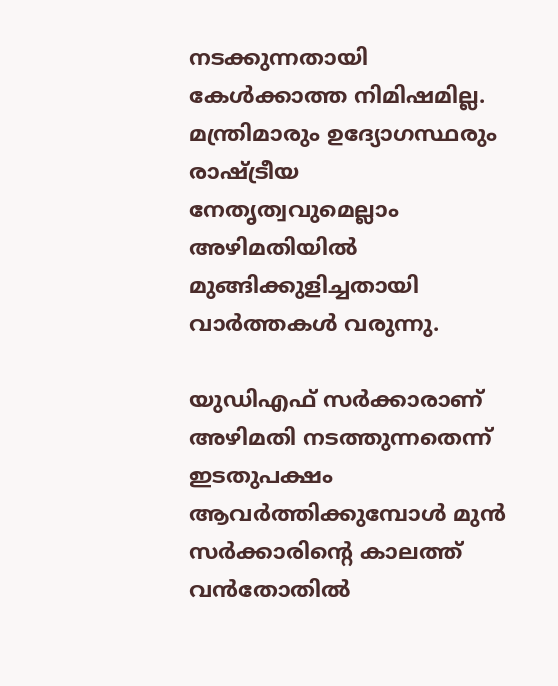നടക്കുന്നതായി കേള്‍ക്കാത്ത നിമിഷമില്ല. മന്ത്രിമാരും ഉദ്യോഗസ്ഥരും രാഷ്‌ട്രീയ നേതൃത്വവുമെല്ലാം അഴിമതിയില്‍ മുങ്ങിക്കുളിച്ചതായി വാര്‍ത്തകള്‍ വരുന്നു.

യുഡിഎഫ് സര്‍ക്കാരാണ് അഴിമതി നടത്തുന്നതെന്ന് ഇടതുപക്ഷം ആവര്‍ത്തിക്കുമ്പോള്‍ മുന്‍ സര്‍ക്കാരിന്റെ കാലത്ത് വന്‍തോതില്‍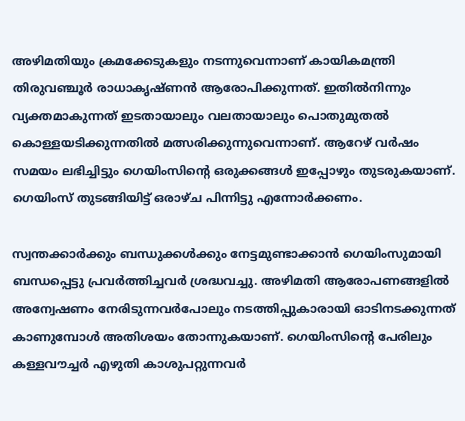അഴിമതിയും ക്രമക്കേടുകളും നടന്നുവെന്നാണ് കായികമന്ത്രി തിരുവഞ്ചൂര്‍ രാധാകൃഷ്ണന്‍ ആരോപിക്കുന്നത്. ഇതില്‍നിന്നും വ്യക്തമാകുന്നത് ഇടതായാലും വലതായാലും പൊതുമുതല്‍ കൊള്ളയടിക്കുന്നതില്‍ മത്സരിക്കുന്നുവെന്നാണ്. ആറേഴ് വര്‍ഷം സമയം ലഭിച്ചിട്ടും ഗെയിംസിന്റെ ഒരുക്കങ്ങള്‍ ഇപ്പോഴും തുടരുകയാണ്. ഗെയിംസ് തുടങ്ങിയിട്ട് ഒരാഴ്ച പിന്നിട്ടു എന്നോര്‍ക്കണം.

സ്വന്തക്കാര്‍ക്കും ബന്ധുക്കള്‍ക്കും നേട്ടമുണ്ടാക്കാന്‍ ഗെയിംസുമായി ബന്ധപ്പെട്ടു പ്രവര്‍ത്തിച്ചവര്‍ ശ്രദ്ധവച്ചു. അഴിമതി ആരോപണങ്ങളില്‍ അന്വേഷണം നേരിടുന്നവര്‍പോലും നടത്തിപ്പുകാരായി ഓടിനടക്കുന്നത് കാണുമ്പോള്‍ അതിശയം തോന്നുകയാണ്. ഗെയിംസിന്റെ പേരിലും കള്ളവൗച്ചര്‍ എഴുതി കാശുപറ്റുന്നവര്‍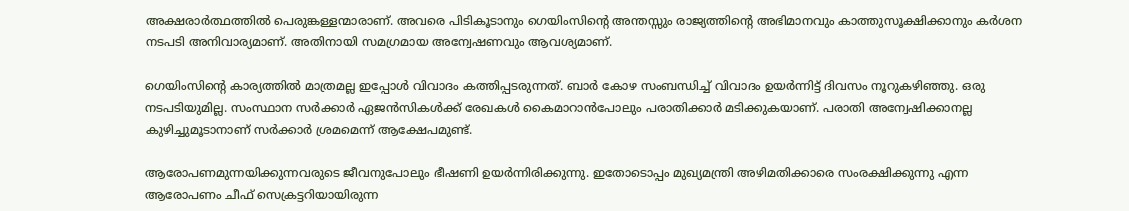അക്ഷരാര്‍ത്ഥത്തില്‍ പെരുങ്കള്ളന്മാരാണ്. അവരെ പിടികൂടാനും ഗെയിംസിന്റെ അന്തസ്സും രാജ്യത്തിന്റെ അഭിമാനവും കാത്തുസൂക്ഷിക്കാനും കര്‍ശന നടപടി അനിവാര്യമാണ്. അതിനായി സമഗ്രമായ അന്വേഷണവും ആവശ്യമാണ്.

ഗെയിംസിന്റെ കാര്യത്തില്‍ മാത്രമല്ല ഇപ്പോള്‍ വിവാദം കത്തിപ്പടരുന്നത്. ബാര്‍ കോഴ സംബന്ധിച്ച് വിവാദം ഉയര്‍ന്നിട്ട് ദിവസം നൂറുകഴിഞ്ഞു. ഒരു നടപടിയുമില്ല. സംസ്ഥാന സര്‍ക്കാര്‍ ഏജന്‍സികള്‍ക്ക് രേഖകള്‍ കൈമാറാന്‍പോലും പരാതിക്കാര്‍ മടിക്കുകയാണ്. പരാതി അന്വേഷിക്കാനല്ല കുഴിച്ചുമൂടാനാണ് സര്‍ക്കാര്‍ ശ്രമമെന്ന് ആക്ഷേപമുണ്ട്.

ആരോപണമുന്നയിക്കുന്നവരുടെ ജീവനുപോലും ഭീഷണി ഉയര്‍ന്നിരിക്കുന്നു. ഇതോടൊപ്പം മുഖ്യമന്ത്രി അഴിമതിക്കാരെ സംരക്ഷിക്കുന്നു എന്ന ആരോപണം ചീഫ് സെക്രട്ടറിയായിരുന്ന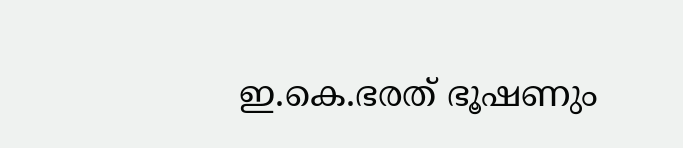ഇ.കെ.ഭരത് ഭൂഷണും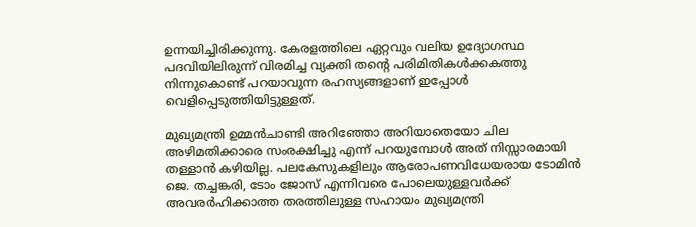ഉന്നയിച്ചിരിക്കുന്നു. കേരളത്തിലെ ഏറ്റവും വലിയ ഉദ്യോഗസ്ഥ പദവിയിലിരുന്ന് വിരമിച്ച വ്യക്തി തന്റെ പരിമിതികള്‍ക്കകത്തു നിന്നുകൊണ്ട് പറയാവുന്ന രഹസ്യങ്ങളാണ് ഇപ്പോള്‍ വെളിപ്പെടുത്തിയിട്ടുള്ളത്.

മുഖ്യമന്ത്രി ഉമ്മന്‍ചാണ്ടി അറിഞ്ഞോ അറിയാതെയോ ചില അഴിമതിക്കാരെ സംരക്ഷിച്ചു എന്ന് പറയുമ്പോള്‍ അത് നിസ്സാരമായി തള്ളാന്‍ കഴിയില്ല. പലകേസുകളിലും ആരോപണവിധേയരായ ടോമിന്‍ ജെ. തച്ചങ്കരി, ടോം ജോസ് എന്നിവരെ പോലെയുള്ളവര്‍ക്ക് അവരര്‍ഹിക്കാത്ത തരത്തിലുള്ള സഹായം മുഖ്യമന്ത്രി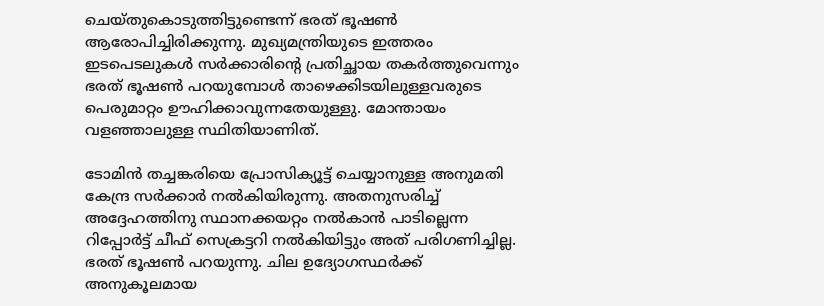ചെയ്തുകൊടുത്തിട്ടുണ്ടെന്ന് ഭരത് ഭൂഷണ്‍ ആരോപിച്ചിരിക്കുന്നു. മുഖ്യമന്ത്രിയുടെ ഇത്തരം ഇടപെടലുകള്‍ സര്‍ക്കാരിന്റെ പ്രതിച്ഛായ തകര്‍ത്തുവെന്നും ഭരത് ഭൂഷണ്‍ പറയുമ്പോള്‍ താഴെക്കിടയിലുള്ളവരുടെ പെരുമാറ്റം ഊഹിക്കാവുന്നതേയുള്ളു. മോന്തായം വളഞ്ഞാലുള്ള സ്ഥിതിയാണിത്.

ടോമിന്‍ തച്ചങ്കരിയെ പ്രോസിക്യൂട്ട് ചെയ്യാനുള്ള അനുമതി കേന്ദ്ര സര്‍ക്കാര്‍ നല്‍കിയിരുന്നു. അതനുസരിച്ച് അദ്ദേഹത്തിനു സ്ഥാനക്കയറ്റം നല്‍കാന്‍ പാടില്ലെന്ന റിപ്പോര്‍ട്ട് ചീഫ് സെക്രട്ടറി നല്‍കിയിട്ടും അത് പരിഗണിച്ചില്ല. ഭരത് ഭൂഷണ്‍ പറയുന്നു. ചില ഉദ്യോഗസ്ഥര്‍ക്ക് അനുകൂലമായ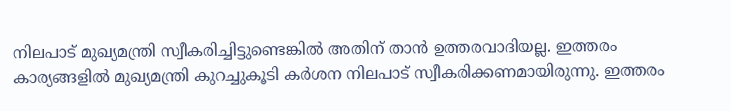നിലപാട് മുഖ്യമന്ത്രി സ്വീകരിച്ചിട്ടുണ്ടെങ്കില്‍ അതിന് താന്‍ ഉത്തരവാദിയല്ല. ഇത്തരം കാര്യങ്ങളില്‍ മുഖ്യമന്ത്രി കുറച്ചുകൂടി കര്‍ശന നിലപാട് സ്വീകരിക്കണമായിരുന്നു. ഇത്തരം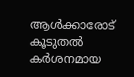ആള്‍ക്കാരോട് കൂടുതല്‍ കര്‍ശനമായ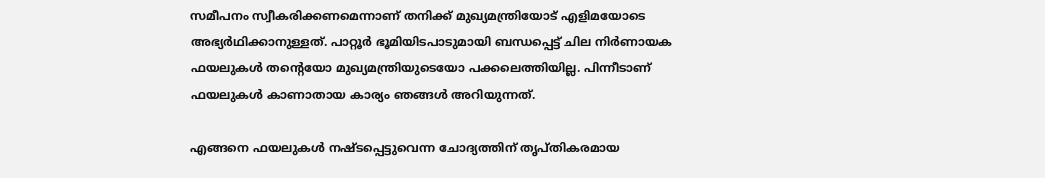സമീപനം സ്വീകരിക്കണമെന്നാണ് തനിക്ക് മുഖ്യമന്ത്രിയോട് എളിമയോടെ അഭ്യര്‍ഥിക്കാനുള്ളത്. പാറ്റൂര്‍ ഭൂമിയിടപാടുമായി ബന്ധപ്പെട്ട് ചില നിര്‍ണായക ഫയലുകള്‍ തന്റെയോ മുഖ്യമന്ത്രിയുടെയോ പക്കലെത്തിയില്ല. പിന്നീടാണ് ഫയലുകള്‍ കാണാതായ കാര്യം ഞങ്ങള്‍ അറിയുന്നത്.

എങ്ങനെ ഫയലുകള്‍ നഷ്ടപ്പെട്ടുവെന്ന ചോദ്യത്തിന് തൃപ്തികരമായ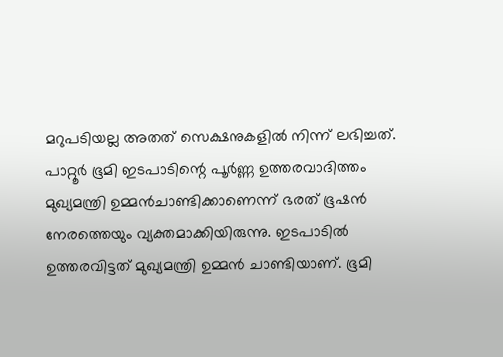മറുപടിയല്ല അതത് സെക്ഷനുകളില്‍ നിന്ന് ലഭിച്ചത്. പാറ്റൂര്‍ ഭൂമി ഇടപാടിന്റെ പൂര്‍ണ്ണ ഉത്തരവാദിത്തം മുഖ്യമന്ത്രി ഉമ്മന്‍ചാണ്ടിക്കാണെന്ന് ഭരത് ഭൂഷന്‍ നേരത്തെയും വ്യക്തമാക്കിയിരുന്നു. ഇടപാടില്‍ ഉത്തരവിട്ടത് മുഖ്യമന്ത്രി ഉമ്മന്‍ ചാണ്ടിയാണ്. ഭൂമി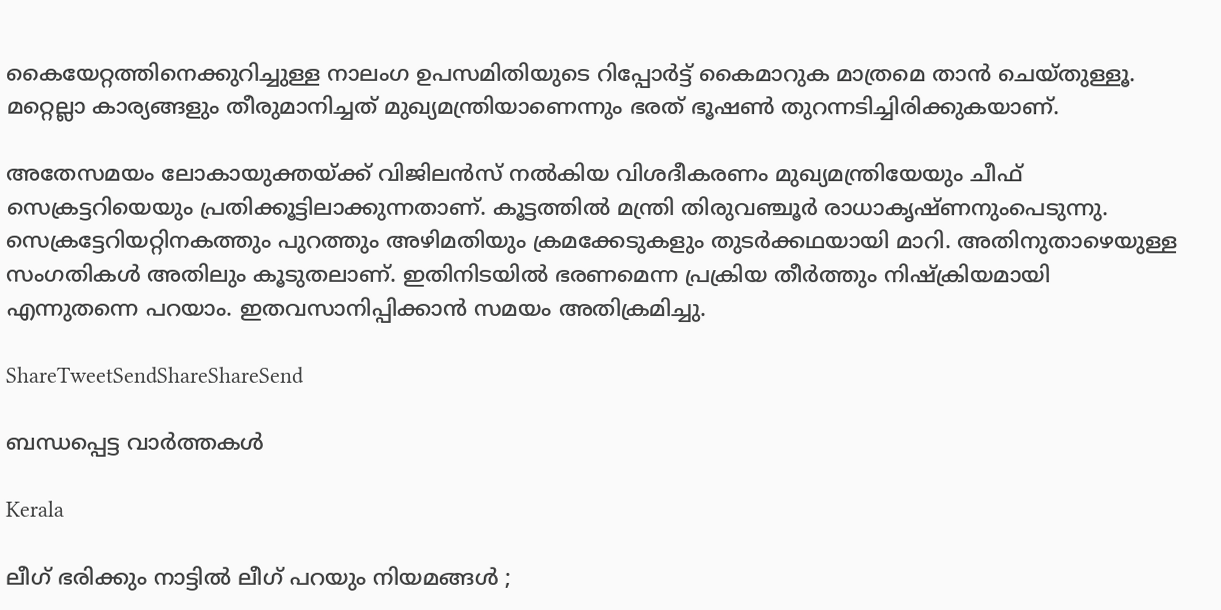കൈയേറ്റത്തിനെക്കുറിച്ചുള്ള നാലംഗ ഉപസമിതിയുടെ റിപ്പോര്‍ട്ട് കൈമാറുക മാത്രമെ താന്‍ ചെയ്തുള്ളൂ. മറ്റെല്ലാ കാര്യങ്ങളും തീരുമാനിച്ചത് മുഖ്യമന്ത്രിയാണെന്നും ഭരത് ഭൂഷണ്‍ തുറന്നടിച്ചിരിക്കുകയാണ്.

അതേസമയം ലോകായുക്തയ്‌ക്ക് വിജിലന്‍സ് നല്‍കിയ വിശദീകരണം മുഖ്യമന്ത്രിയേയും ചീഫ് സെക്രട്ടറിയെയും പ്രതിക്കൂട്ടിലാക്കുന്നതാണ്. കൂട്ടത്തില്‍ മന്ത്രി തിരുവഞ്ചൂര്‍ രാധാകൃഷ്ണനുംപെടുന്നു. സെക്രട്ടേറിയറ്റിനകത്തും പുറത്തും അഴിമതിയും ക്രമക്കേടുകളും തുടര്‍ക്കഥയായി മാറി. അതിനുതാഴെയുള്ള സംഗതികള്‍ അതിലും കൂടുതലാണ്. ഇതിനിടയില്‍ ഭരണമെന്ന പ്രക്രിയ തീര്‍ത്തും നിഷ്‌ക്രിയമായി എന്നുതന്നെ പറയാം. ഇതവസാനിപ്പിക്കാന്‍ സമയം അതിക്രമിച്ചു.

ShareTweetSendShareShareSend

ബന്ധപ്പെട്ട വാര്‍ത്തകള്‍

Kerala

ലീഗ് ഭരിക്കും നാട്ടിൽ ലീഗ് പറയും നിയമങ്ങൾ ;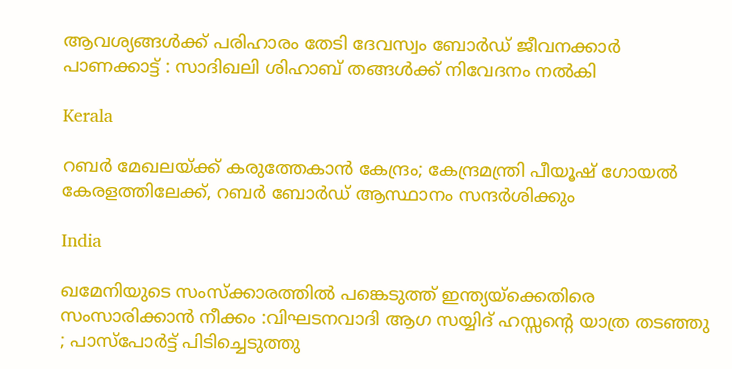ആവശ്യങ്ങൾക്ക് പരിഹാരം തേടി ദേവസ്വം ബോർഡ് ജീവനക്കാർ പാണക്കാട്ട് : സാദിഖലി ശിഹാബ് തങ്ങൾക്ക് നിവേദനം നൽകി

Kerala

റബർ മേഖലയ്‌ക്ക് കരുത്തേകാൻ കേന്ദ്രം; കേന്ദ്രമന്ത്രി പീയൂഷ് ഗോയൽ കേരളത്തിലേക്ക്, റബർ ബോർഡ് ആസ്ഥാനം സന്ദർശിക്കും

India

ഖമേനിയുടെ സംസ്ക്കാരത്തിൽ പങ്കെടുത്ത് ഇന്ത്യയ്‌ക്കെതിരെ സംസാരിക്കാൻ നീക്കം :വിഘടനവാദി ആഗ സയ്യിദ് ഹസ്സന്റെ യാത്ര തടഞ്ഞു ; പാസ്പോർട്ട് പിടിച്ചെടുത്തു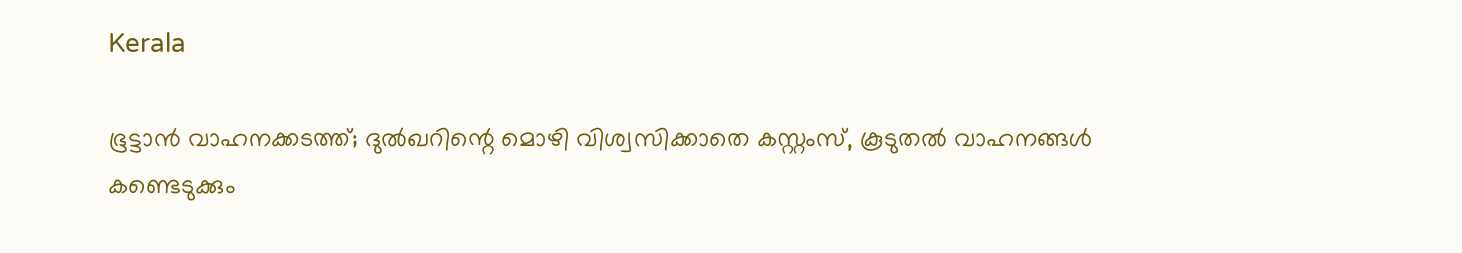Kerala

ഭൂട്ടാൻ വാഹനക്കടത്ത്; ദുൽഖറിന്റെ മൊഴി വിശ്വസിക്കാതെ കസ്റ്റംസ്, കൂടുതൽ വാഹനങ്ങൾ കണ്ടെടുക്കും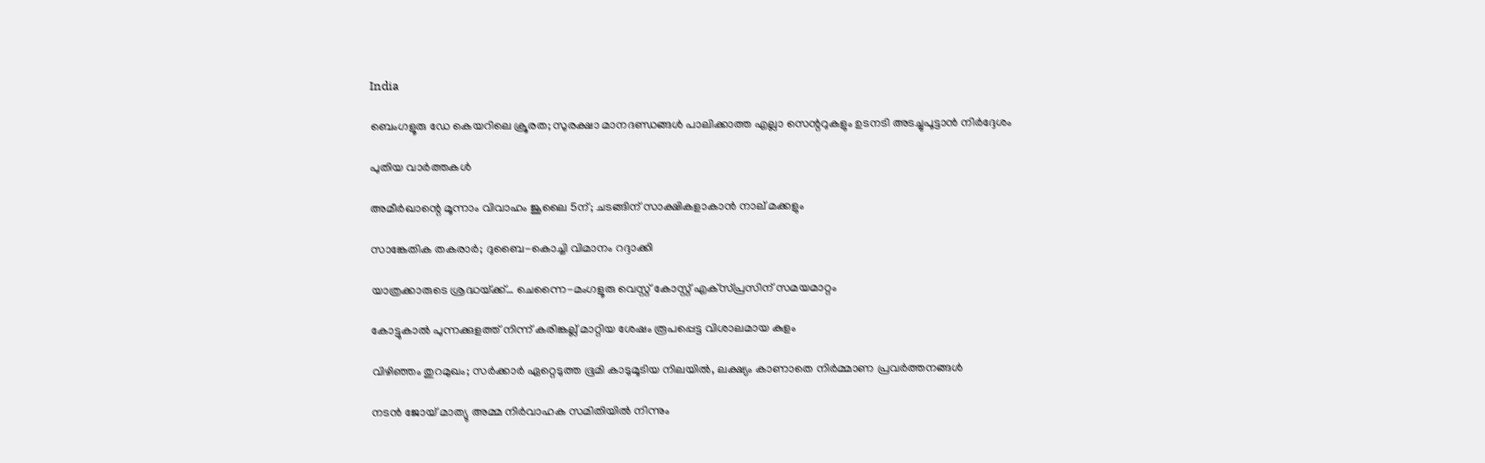India

ബെംഗളൂരു ഡേ കെയറിലെ ക്രൂരത; സുരക്ഷാ മാനദണ്ഡങ്ങൾ പാലിക്കാത്ത എല്ലാ സെന്ററുകളും ഉടനടി അടച്ചുപൂട്ടാൻ നിർദ്ദേശം

പുതിയ വാര്‍ത്തകള്‍

അമീര്‍ഖാന്റെ മൂന്നാം വിവാഹം ജൂലൈ 5ന്; ചടങ്ങിന് സാക്ഷികളാകാന്‍ നാല് മക്കളും

സാങ്കേതിക തകരാര്‍; ദുബൈ-കൊച്ചി വിമാനം റദ്ദാക്കി

യാത്രക്കാരുടെ ശ്രദ്ധയ്‌ക്ക്… ചെന്നൈ-മംഗളൂരു വെസ്റ്റ് കോസ്റ്റ് എക്‌സ്പ്രസിന് സമയമാറ്റം

കോട്ടുകാല്‍ പുന്നക്കുളത്ത് നിന്ന് കരിങ്കല്ല് മാറ്റിയ ശേഷം രൂപപ്പെട്ട വിശാലമായ കുളം

വിഴിഞ്ഞം തുറമുഖം; സര്‍ക്കാര്‍ ഏറ്റെടുത്ത ഭൂമി കാടുമൂടിയ നിലയില്‍, ലക്ഷ്യം കാണാതെ നിര്‍മ്മാണ പ്രവര്‍ത്തനങ്ങള്‍

നടൻ ജോയ് മാത്യു അമ്മ നിർവാഹക സമിതിയിൽ നിന്നും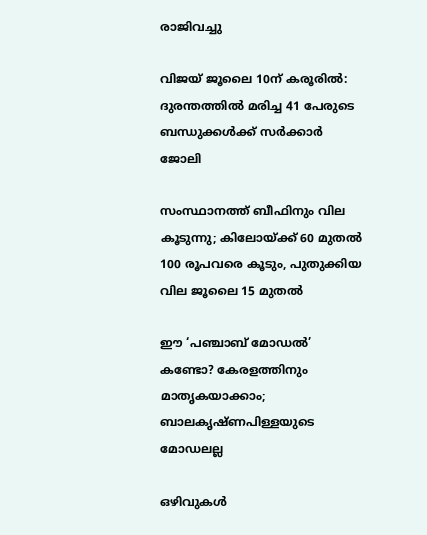രാജിവച്ചു

വിജയ് ജൂലൈ 10ന് കരൂരിൽ: ദുരന്തത്തിൽ മരിച്ച 41 പേരുടെ ബന്ധുക്കൾക്ക് സർക്കാർ ജോലി

സംസ്ഥാനത്ത് ബീഫിനും വില കൂടുന്നു; കിലോയ്‌ക്ക് 60 മുതൽ 100 രൂപവരെ കൂടും, പുതുക്കിയ വില ജൂലൈ 15 മുതൽ

ഈ ‘പഞ്ചാബ് മോഡൽ’ കണ്ടോ? കേരളത്തിനും മാതൃകയാക്കാം; ബാലകൃഷ്ണപിള്ളയുടെ മോഡലല്ല

ഒഴിവുകൾ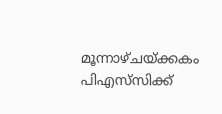മൂന്നാഴ്ചയ്‌ക്കകം പിഎസ്‌സിക്ക്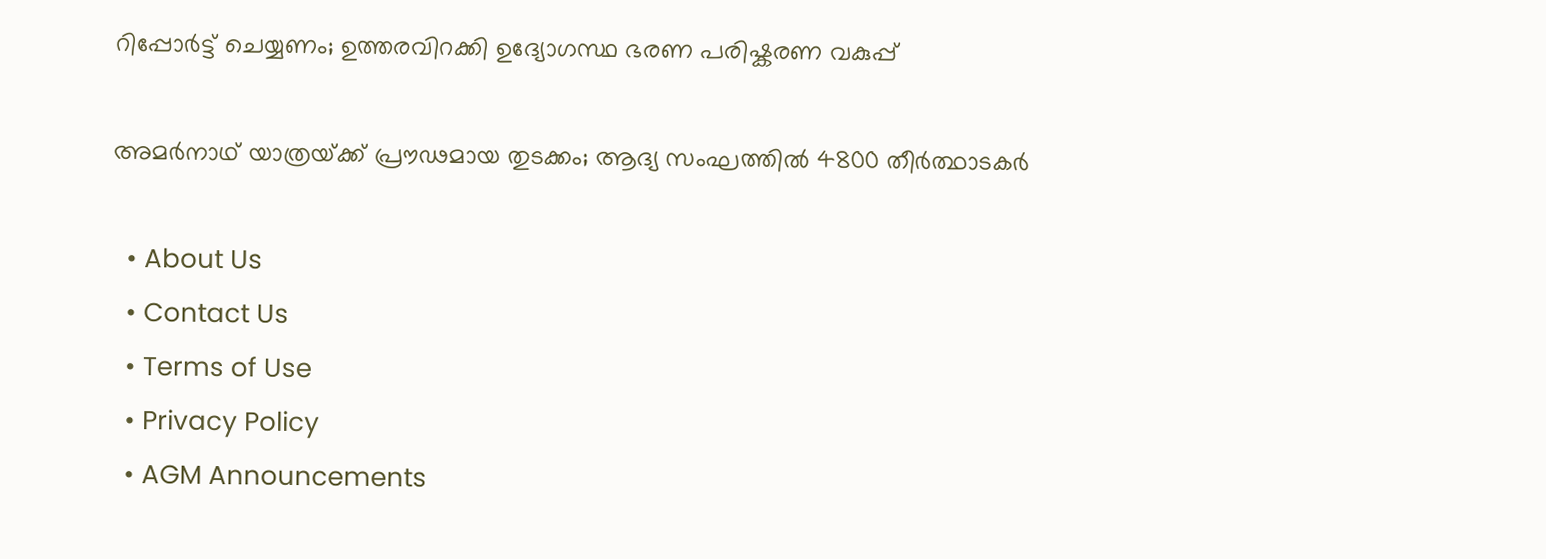റിപ്പോർട്ട് ചെയ്യണം; ഉത്തരവിറക്കി ഉദ്യോഗസ്ഥ ഭരണ പരിഷ്കരണ വകുപ്പ്

അമർനാഥ് യാത്രയ്‌ക്ക് പ്രൗഢമായ തുടക്കം; ആദ്യ സംഘത്തിൽ 4800 തീർത്ഥാടകർ

  • About Us
  • Contact Us
  • Terms of Use
  • Privacy Policy
  • AGM Announcements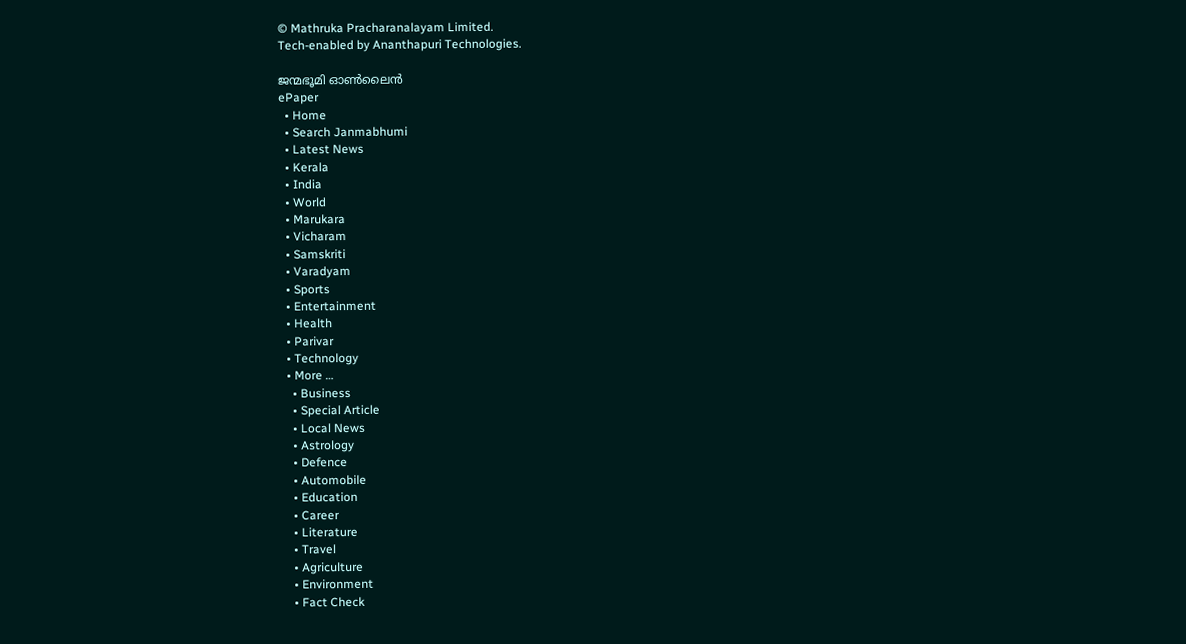© Mathruka Pracharanalayam Limited.
Tech-enabled by Ananthapuri Technologies.

ജന്മഭൂമി ഓണ്‍ലൈന്‍
ePaper
  • Home
  • Search Janmabhumi
  • Latest News
  • Kerala
  • India
  • World
  • Marukara
  • Vicharam
  • Samskriti
  • Varadyam
  • Sports
  • Entertainment
  • Health
  • Parivar
  • Technology
  • More …
    • Business
    • Special Article
    • Local News
    • Astrology
    • Defence
    • Automobile
    • Education
    • Career
    • Literature
    • Travel
    • Agriculture
    • Environment
    • Fact Check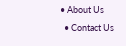• About Us
  • Contact Us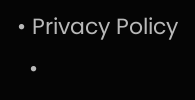• Privacy Policy
  •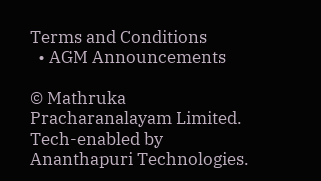Terms and Conditions
  • AGM Announcements

© Mathruka Pracharanalayam Limited.
Tech-enabled by Ananthapuri Technologies.